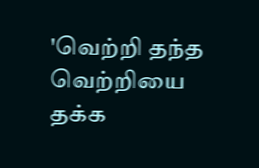'வெற்றி தந்த வெற்றியை தக்க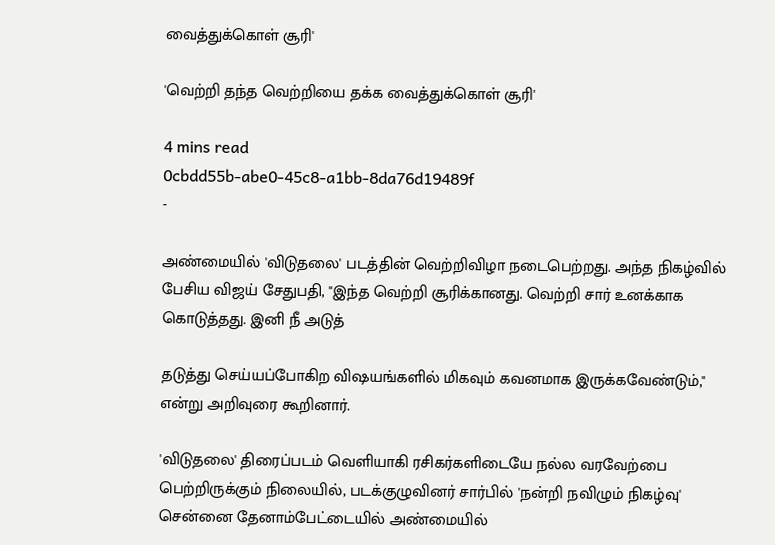வைத்துக்கொள் சூரி'

'வெற்றி தந்த வெற்றியை தக்க வைத்துக்கொள் சூரி'

4 mins read
0cbdd55b-abe0-45c8-a1bb-8da76d19489f
-

அண்மையில் 'விடுதலை' படத்தின் வெற்றிவிழா நடைபெற்றது. அந்த நிகழ்வில் பேசிய விஜய் சேதுபதி, "இந்த வெற்றி சூரிக்கானது. வெற்றி சார் உனக்காக கொடுத்தது. இனி நீ அடுத்

தடுத்து செய்யப்போகிற விஷயங்களில் மிகவும் கவனமாக இருக்கவேண்டும்," என்று அறிவுரை கூறினார்.

'விடுதலை' திரைப்படம் வெளியாகி ரசிகர்களிடையே நல்ல வரவேற்பை பெற்றிருக்கும் நிலையில், படக்குழுவினர் சார்பில் 'நன்றி நவிழும் நிகழ்வு' சென்னை தேனாம்பேட்டையில் அண்மையில்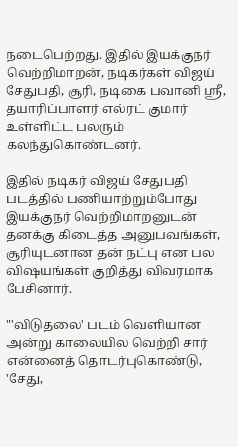நடைபெற்றது. இதில் இயக்குநர் வெற்றிமாறன், நடிகர்கள் விஜய் சேதுபதி, சூரி, நடிகை பவானி ஸ்ரீ, தயாரிப்பாளர் எல்ரட் குமார் உள்ளிட்ட பலரும் கலந்துகொண்டனர்.

இதில் நடிகர் விஜய் சேதுபதி படத்தில் பணியாற்றும்போது இயக்குநர் வெற்றிமாறனுடன் தனக்கு கிடைத்த அனுபவங்கள், சூரியுடனான தன் நட்பு என பல விஷயங்கள் குறித்து விவரமாக பேசினார்.

"'விடுதலை' படம் வெளியான அன்று காலையில வெற்றி சார் என்னைத் தொடர்புகொண்டு, 'சேது,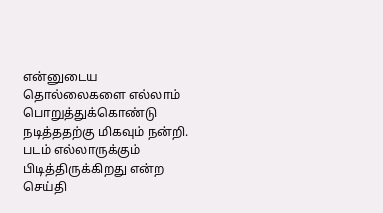என்னுடைய தொல்லைகளை எல்லாம் பொறுத்துக்கொண்டு நடித்ததற்கு மிகவும் நன்றி. படம் எல்லாருக்கும் பிடித்திருக்கிறது என்ற செய்தி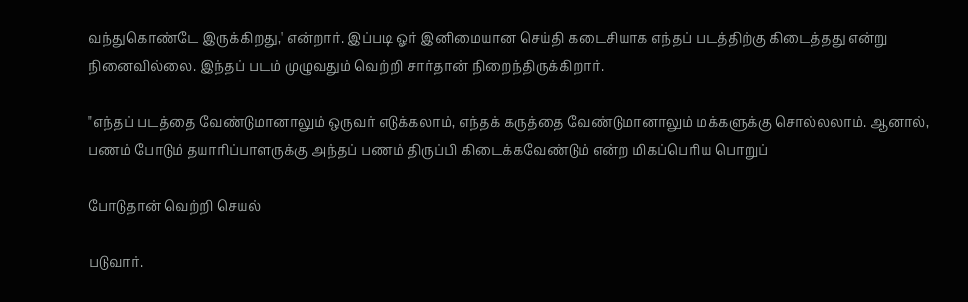வந்துகொண்டே இருக்கிறது,' என்றார். இப்படி ஓர் இனிமையான செய்தி கடைசியாக எந்தப் படத்திற்கு கிடைத்தது என்று நினைவில்லை. இந்தப் படம் முழுவதும் வெற்றி சார்தான் நிறைந்திருக்கிறார்.

"எந்தப் படத்தை வேண்டுமானாலும் ஒருவர் எடுக்கலாம், எந்தக் கருத்தை வேண்டுமானாலும் மக்களுக்கு சொல்லலாம். ஆனால், பணம் போடும் தயாரிப்பாளருக்கு அந்தப் பணம் திருப்பி கிடைக்கவேண்டும் என்ற மிகப்பெரிய பொறுப்

போடுதான் வெற்றி செயல்

படுவார்.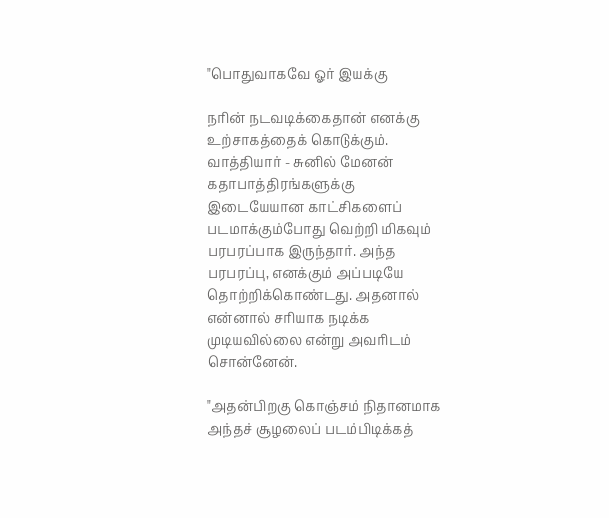"பொதுவாகவே ஓர் இயக்கு

நரின் நடவடிக்கைதான் எனக்கு உற்சாகத்தைக் கொடுக்கும். வாத்தியார் - சுனில் மேனன் கதாபாத்திரங்களுக்கு இடையேயான காட்சிகளைப் படமாக்கும்போது வெற்றி மிகவும் பரபரப்பாக இருந்தார். அந்த பரபரப்பு, எனக்கும் அப்படியே தொற்றிக்கொண்டது. அதனால் என்னால் சரியாக நடிக்க முடியவில்லை என்று அவரிடம் சொன்னேன்.

"அதன்பிறகு கொஞ்சம் நிதானமாக அந்தச் சூழலைப் படம்பிடிக்கத்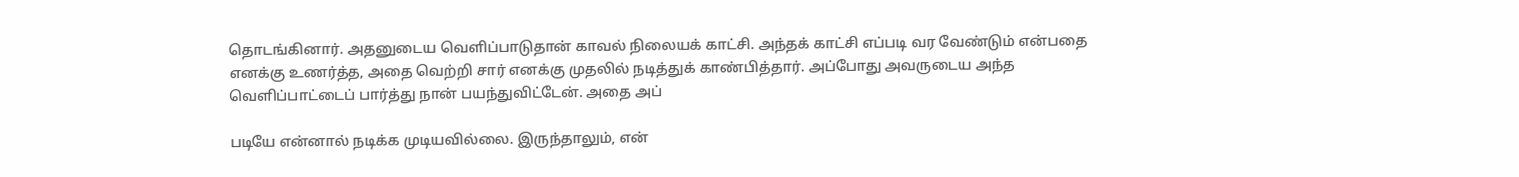தொடங்கினார். அதனுடைய வெளிப்பாடுதான் காவல் நிலையக் காட்சி. அந்தக் காட்சி எப்படி வர வேண்டும் என்பதை எனக்கு உணர்த்த, அதை வெற்றி சார் எனக்கு முதலில் நடித்துக் காண்பித்தார். அப்போது அவருடைய அந்த வெளிப்பாட்டைப் பார்த்து நான் பயந்துவிட்டேன். அதை அப்

படியே என்னால் நடிக்க முடியவில்லை. இருந்தாலும், என்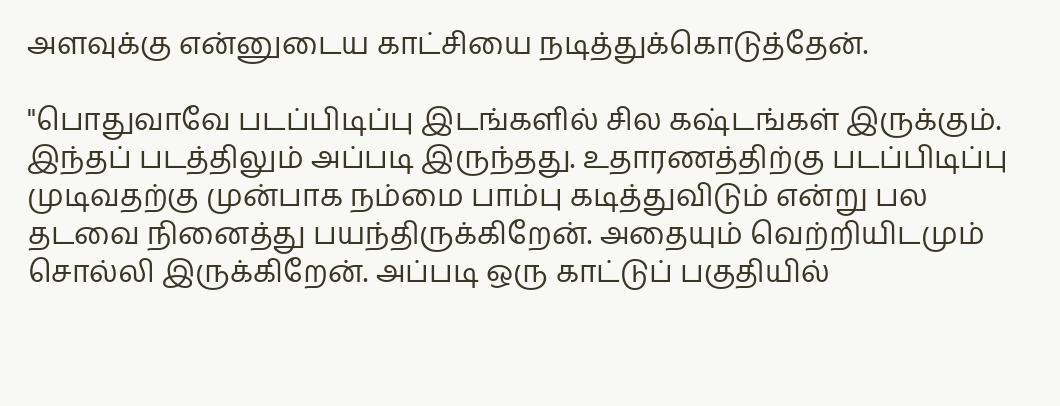அளவுக்கு என்னுடைய காட்சியை நடித்துக்கொடுத்தேன்.

"பொதுவாவே படப்பிடிப்பு இடங்களில் சில கஷ்டங்கள் இருக்கும். இந்தப் படத்திலும் அப்படி இருந்தது. உதாரணத்திற்கு படப்பிடிப்பு முடிவதற்கு முன்பாக நம்மை பாம்பு கடித்துவிடும் என்று பல தடவை நினைத்து பயந்திருக்கிறேன். அதையும் வெற்றியிடமும் சொல்லி இருக்கிறேன். அப்படி ஒரு காட்டுப் பகுதியில்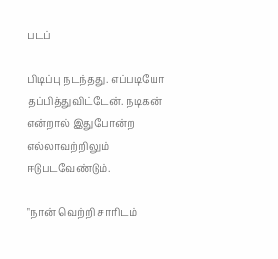படப்

பிடிப்பு நடந்தது. எப்படியோ தப்பித்துவிட்டேன். நடிகன் என்றால் இதுபோன்ற எல்லாவற்றிலும் ஈடுபடவேண்டும்.

"நான் வெற்றி சாரிடம்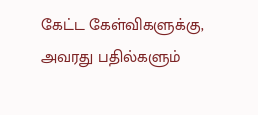கேட்ட கேள்விகளுக்கு, அவரது பதில்களும்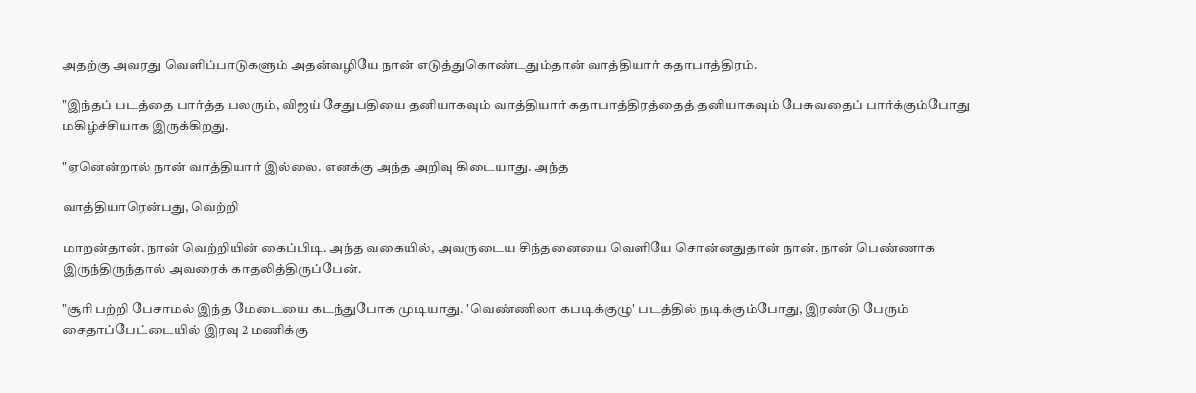அதற்கு அவரது வெளிப்பாடுகளும் அதன்வழியே நான் எடுத்துகொண்டதும்தான் வாத்தியார் கதாபாத்திரம்.

"இந்தப் படத்தை பார்த்த பலரும், விஜய் சேதுபதியை தனியாகவும் வாத்தியார் கதாபாத்திரத்தைத் தனியாகவும் பேசுவதைப் பார்க்கும்போது மகிழ்ச்சியாக இருக்கிறது.

"ஏனென்றால் நான் வாத்தியார் இல்லை. எனக்கு அந்த அறிவு கிடையாது. அந்த

வாத்தியாரென்பது, வெற்றி

மாறன்தான். நான் வெற்றியின் கைப்பிடி. அந்த வகையில், அவருடைய சிந்தனையை வெளியே சொன்னதுதான் நான். நான் பெண்ணாக இருந்திருந்தால் அவரைக் காதலித்திருப்பேன்.

"சூரி பற்றி பேசாமல் இந்த மேடையை கடந்துபோக முடியாது. 'வெண்ணிலா கபடிக்குழு' படத்தில் நடிக்கும்போது, இரண்டு பேரும் சைதாப்பேட்டையில் இரவு 2 மணிக்கு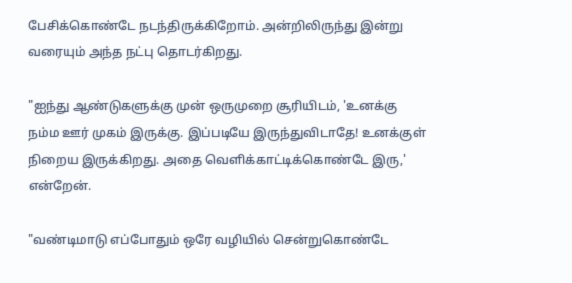பேசிக்கொண்டே நடந்திருக்கிறோம். அன்றிலிருந்து இன்று வரையும் அந்த நட்பு தொடர்கிறது.

"ஐந்து ஆண்டுகளுக்கு முன் ஒருமுறை சூரியிடம், 'உனக்கு நம்ம ஊர் முகம் இருக்கு. இப்படியே இருந்துவிடாதே! உனக்குள் நிறைய இருக்கிறது. அதை வெளிக்காட்டிக்கொண்டே இரு,' என்றேன்.

"வண்டிமாடு எப்போதும் ஒரே வழியில் சென்றுகொண்டே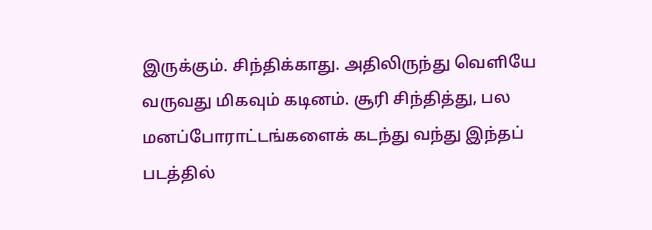இருக்கும். சிந்திக்காது. அதிலிருந்து வெளியே வருவது மிகவும் கடினம். சூரி சிந்தித்து, பல மனப்போராட்டங்களைக் கடந்து வந்து இந்தப் படத்தில்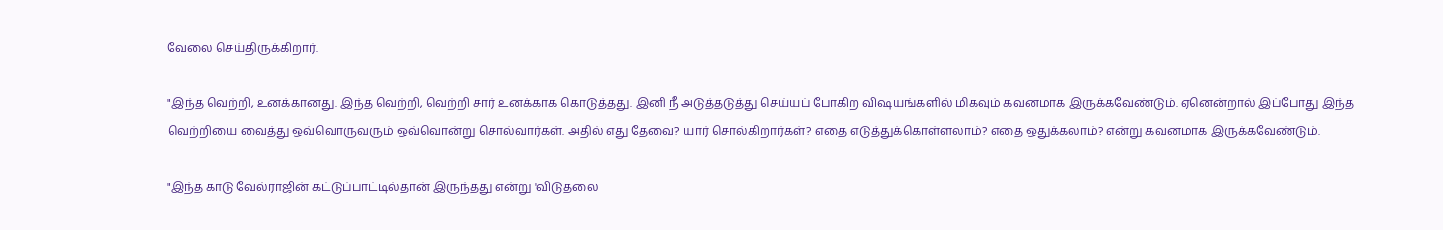வேலை செய்திருக்கிறார்.

"இந்த வெற்றி, உனக்கானது. இந்த வெற்றி, வெற்றி சார் உனக்காக கொடுத்தது. இனி நீ அடுத்தடுத்து செய்யப் போகிற விஷயங்களில் மிகவும் கவனமாக இருக்கவேண்டும். ஏனென்றால் இப்போது இந்த வெற்றியை வைத்து ஒவ்வொருவரும் ஒவ்வொன்று சொல்வார்கள். அதில் எது தேவை? யார் சொல்கிறார்கள்? எதை எடுத்துக்கொள்ளலாம்? எதை ஒதுக்கலாம்? என்று கவனமாக இருக்கவேண்டும்.

"இந்த காடு வேல்ராஜின் கட்டுப்பாட்டில்தான் இருந்தது என்று 'விடுதலை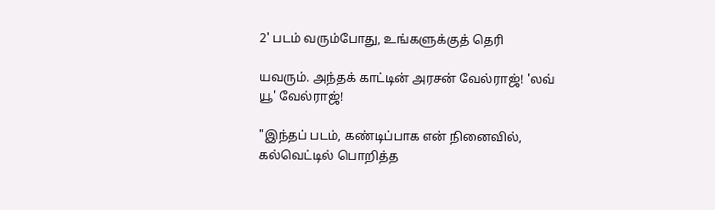2' படம் வரும்போது, உங்களுக்குத் தெரி

யவரும். அந்தக் காட்டின் அரசன் வேல்ராஜ்! 'லவ் யூ' வேல்ராஜ்!

"இந்தப் படம், கண்டிப்பாக என் நினைவில், கல்வெட்டில் பொறித்த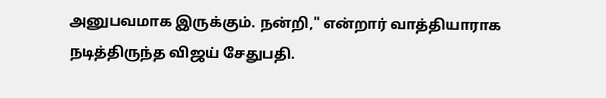அனுபவமாக இருக்கும். நன்றி," என்றார் வாத்தியாராக நடித்திருந்த விஜய் சேதுபதி.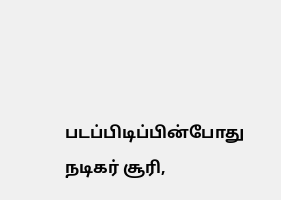படப்பிடிப்பின்போது நடிகர் சூரி,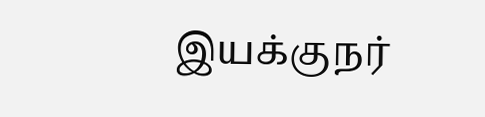இயக்குநர்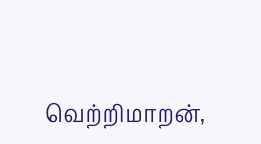வெற்றிமாறன்,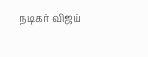நடிகர் விஜய்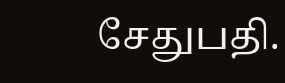சேதுபதி.